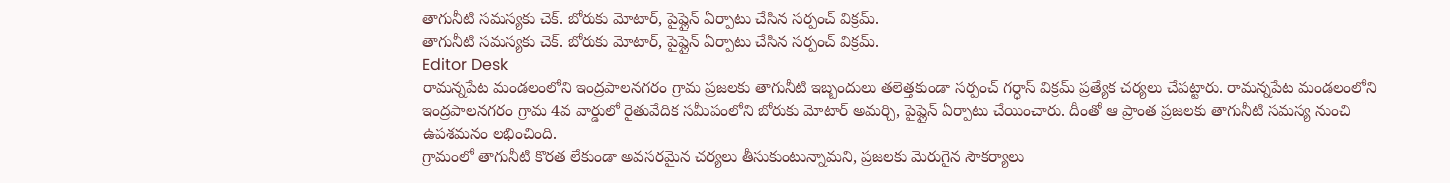తాగునీటి సమస్యకు చెక్. బోరుకు మోటార్, పైప్లైన్ ఏర్పాటు చేసిన సర్పంచ్ విక్రమ్.
తాగునీటి సమస్యకు చెక్. బోరుకు మోటార్, పైప్లైన్ ఏర్పాటు చేసిన సర్పంచ్ విక్రమ్.
Editor Desk
రామన్నపేట మండలంలోని ఇంద్రపాలనగరం గ్రామ ప్రజలకు తాగునీటి ఇబ్బందులు తలెత్తకుండా సర్పంచ్ గర్ధాస్ విక్రమ్ ప్రత్యేక చర్యలు చేపట్టారు. రామన్నపేట మండలంలోని ఇంద్రపాలనగరం గ్రామ 4వ వార్డులో రైతువేదిక సమీపంలోని బోరుకు మోటార్ అమర్చి, పైప్లైన్ ఏర్పాటు చేయించారు. దీంతో ఆ ప్రాంత ప్రజలకు తాగునీటి సమస్య నుంచి ఉపశమనం లభించింది.
గ్రామంలో తాగునీటి కొరత లేకుండా అవసరమైన చర్యలు తీసుకుంటున్నామని, ప్రజలకు మెరుగైన సౌకర్యాలు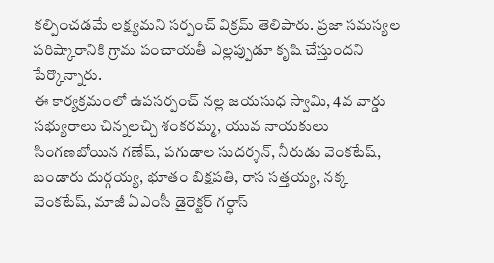కల్పించడమే లక్ష్యమని సర్పంచ్ విక్రమ్ తెలిపారు. ప్రజా సమస్యల పరిష్కారానికి గ్రామ పంచాయతీ ఎల్లప్పుడూ కృషి చేస్తుందని పేర్కొన్నారు.
ఈ కార్యక్రమంలో ఉపసర్పంచ్ నల్ల జయసుధ స్వామి, 4వ వార్డు సభ్యురాలు చిన్నలచ్చి శంకరమ్మ, యువ నాయకులు సింగణబోయిన గణేష్, పగుడాల సుదర్శన్, నీరుడు వెంకటేష్, బండారు దుర్గయ్య, భూతం బిక్షపతి, రాస సత్తయ్య, నక్క వెంకటేష్, మాజీ ఏఎంసీ డైరెక్టర్ గర్ధాస్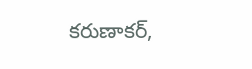కరుణాకర్,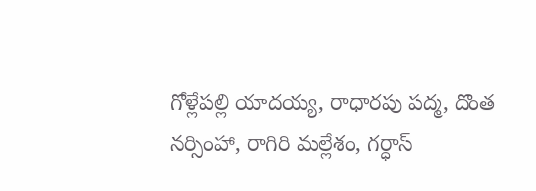గోళ్లేపల్లి యాదయ్య, రాధారపు పద్మ, దొంత నర్సింహా, రాగిరి మల్లేశం, గర్ధాస్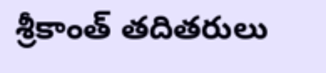శ్రీకాంత్ తదితరులు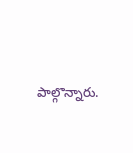పాల్గొన్నారు.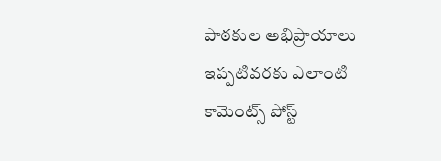పాఠకుల అభిప్రాయాలు
ఇప్పటివరకు ఎలాంటి కామెంట్స్ పోస్ట్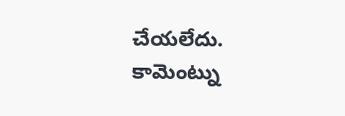చేయలేదు.
కామెంట్ను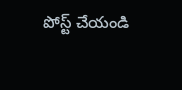పోస్ట్ చేయండి